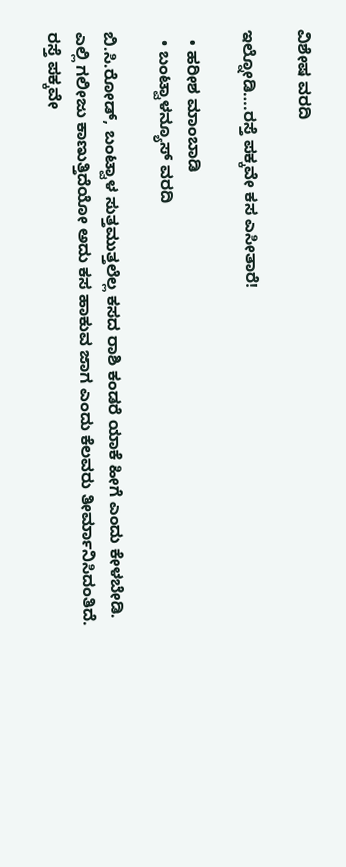ವಿಶೇಷ ವರದಿ

ಇಲ್ನೋಡಿ….ರಸ್ತೆ ಪಕ್ಕವೇ ಕಸ ಎಸೀತಾರೆ!

  • ಹರೀಶ ಮಾಂಬಾಡಿ
  • ಬಂಟ್ವಾಳನ್ಯೂಸ್ ವರದಿ

ಬಿ.ಸಿ.ರೋಡ್, ಬಂಟ್ವಾಳ ಸುತ್ತಮುತ್ತಲೆಲ್ಲ ಕಸದ ರಾಶಿ ಕಂಡರೆ ಯಾಕೆ ಹೀಗೆ ಎಂದು ಕೇಳಬೇಡಿ. ಎಲ್ಲಿ ಗಲೀಜು ಕಾಣುತ್ತಿದೆಯೋ ಅದು ಕಸ ಹಾಕುವ ಜಾಗ ಎಂದು ಕೆಲವರು ತೀರ್ಮಾನಿಸಿದಂತಿದೆ. ರಸ್ತೆ ಪಕ್ಕವೇ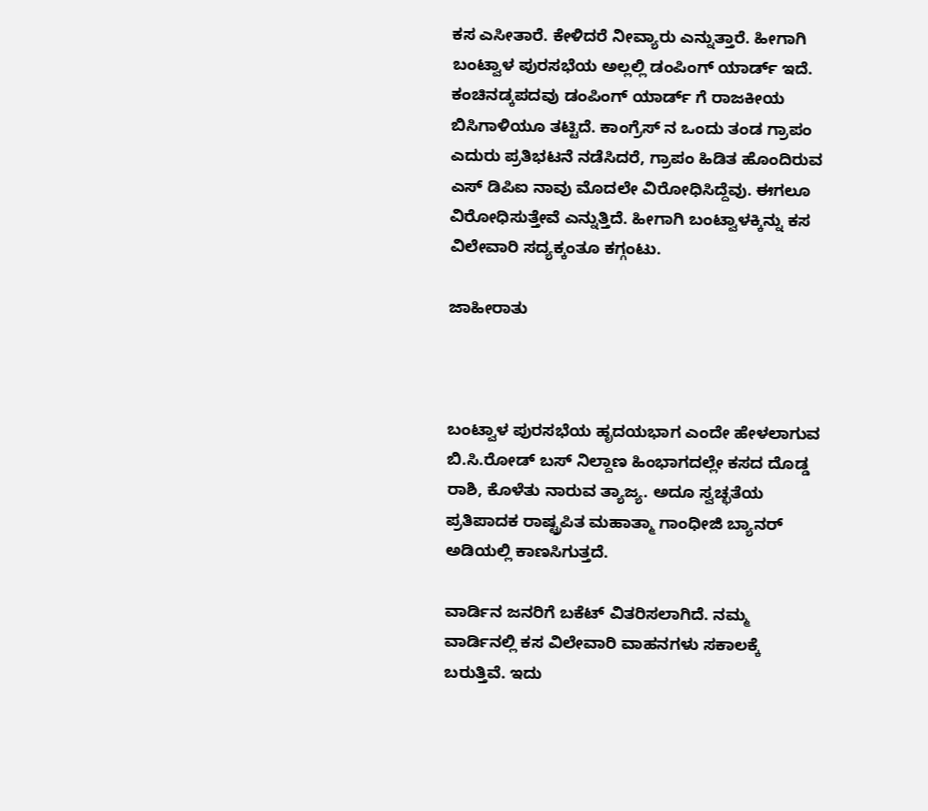ಕಸ ಎಸೀತಾರೆ. ಕೇಳಿದರೆ ನೀವ್ಯಾರು ಎನ್ನುತ್ತಾರೆ. ಹೀಗಾಗಿ ಬಂಟ್ವಾಳ ಪುರಸಭೆಯ ಅಲ್ಲಲ್ಲಿ ಡಂಪಿಂಗ್ ಯಾರ್ಡ್ ಇದೆ. ಕಂಚಿನಡ್ಕಪದವು ಡಂಪಿಂಗ್ ಯಾರ್ಡ್ ಗೆ ರಾಜಕೀಯ ಬಿಸಿಗಾಳಿಯೂ ತಟ್ಟಿದೆ. ಕಾಂಗ್ರೆಸ್ ನ ಒಂದು ತಂಡ ಗ್ರಾಪಂ ಎದುರು ಪ್ರತಿಭಟನೆ ನಡೆಸಿದರೆ, ಗ್ರಾಪಂ ಹಿಡಿತ ಹೊಂದಿರುವ ಎಸ್ ಡಿಪಿಐ ನಾವು ಮೊದಲೇ ವಿರೋಧಿಸಿದ್ದೆವು. ಈಗಲೂ ವಿರೋಧಿಸುತ್ತೇವೆ ಎನ್ನುತ್ತಿದೆ. ಹೀಗಾಗಿ ಬಂಟ್ವಾಳಕ್ಕಿನ್ನು ಕಸ ವಿಲೇವಾರಿ ಸದ್ಯಕ್ಕಂತೂ ಕಗ್ಗಂಟು.

ಜಾಹೀರಾತು



ಬಂಟ್ವಾಳ ಪುರಸಭೆಯ ಹೃದಯಭಾಗ ಎಂದೇ ಹೇಳಲಾಗುವ ಬಿ.ಸಿ.ರೋಡ್ ಬಸ್ ನಿಲ್ದಾಣ ಹಿಂಭಾಗದಲ್ಲೇ ಕಸದ ದೊಡ್ಡ ರಾಶಿ, ಕೊಳೆತು ನಾರುವ ತ್ಯಾಜ್ಯ. ಅದೂ ಸ್ವಚ್ಛತೆಯ ಪ್ರತಿಪಾದಕ ರಾಷ್ಟ್ರಪಿತ ಮಹಾತ್ಮಾ ಗಾಂಧೀಜಿ ಬ್ಯಾನರ್ ಅಡಿಯಲ್ಲಿ ಕಾಣಸಿಗುತ್ತದೆ.

ವಾರ್ಡಿನ ಜನರಿಗೆ ಬಕೆಟ್ ವಿತರಿಸಲಾಗಿದೆ. ನಮ್ಮ ವಾರ್ಡಿನಲ್ಲಿ ಕಸ ವಿಲೇವಾರಿ ವಾಹನಗಳು ಸಕಾಲಕ್ಕೆ ಬರುತ್ತಿವೆ. ಇದು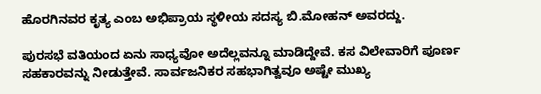ಹೊರಗಿನವರ ಕೃತ್ಯ ಎಂಬ ಅಭಿಪ್ರಾಯ ಸ್ಥಳೀಯ ಸದಸ್ಯ ಬಿ.ಮೋಹನ್ ಅವರದ್ದು.

ಪುರಸಭೆ ವತಿಯಂದ ಏನು ಸಾಧ್ಯವೋ ಅದೆಲ್ಲವನ್ನೂ ಮಾಡಿದ್ದೇವೆ. ಕಸ ವಿಲೇವಾರಿಗೆ ಪೂರ್ಣ ಸಹಕಾರವನ್ನು ನೀಡುತ್ತೇವೆ. ಸಾರ್ವಜನಿಕರ ಸಹಭಾಗಿತ್ವವೂ ಅಷ್ಟೇ ಮುಖ್ಯ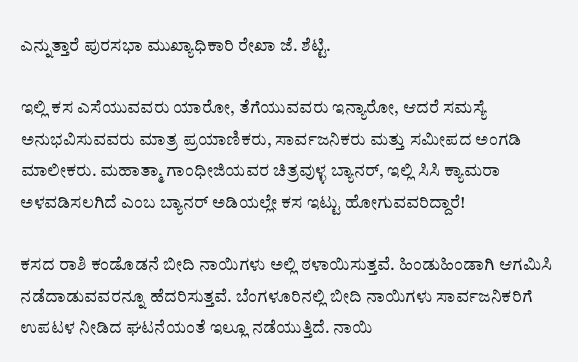ಎನ್ನುತ್ತಾರೆ ಪುರಸಭಾ ಮುಖ್ಯಾಧಿಕಾರಿ ರೇಖಾ ಜೆ. ಶೆಟ್ಟಿ.

ಇಲ್ಲಿ ಕಸ ಎಸೆಯುವವರು ಯಾರೋ, ತೆಗೆಯುವವರು ಇನ್ಯಾರೋ, ಆದರೆ ಸಮಸ್ಯೆ ಅನುಭವಿಸುವವರು ಮಾತ್ರ ಪ್ರಯಾಣಿಕರು, ಸಾರ್ವಜನಿಕರು ಮತ್ತು ಸಮೀಪದ ಅಂಗಡಿ ಮಾಲೀಕರು. ಮಹಾತ್ಮಾ ಗಾಂಧೀಜಿಯವರ ಚಿತ್ರವುಳ್ಳ ಬ್ಯಾನರ್, ಇಲ್ಲಿ ಸಿಸಿ ಕ್ಯಾಮರಾ ಅಳವಡಿಸಲಗಿದೆ ಎಂಬ ಬ್ಯಾನರ್ ಅಡಿಯಲ್ಲೇ ಕಸ ಇಟ್ಟು ಹೋಗುವವರಿದ್ದಾರೆ!

ಕಸದ ರಾಶಿ ಕಂಡೊಡನೆ ಬೀದಿ ನಾಯಿಗಳು ಅಲ್ಲಿ ಠಳಾಯಿಸುತ್ತವೆ. ಹಿಂಡುಹಿಂಡಾಗಿ ಆಗಮಿಸಿ ನಡೆದಾಡುವವರನ್ನೂ ಹೆದರಿಸುತ್ತವೆ. ಬೆಂಗಳೂರಿನಲ್ಲಿ ಬೀದಿ ನಾಯಿಗಳು ಸಾರ್ವಜನಿಕರಿಗೆ ಉಪಟಳ ನೀಡಿದ ಘಟನೆಯಂತೆ ಇಲ್ಲೂ ನಡೆಯುತ್ತಿದೆ. ನಾಯಿ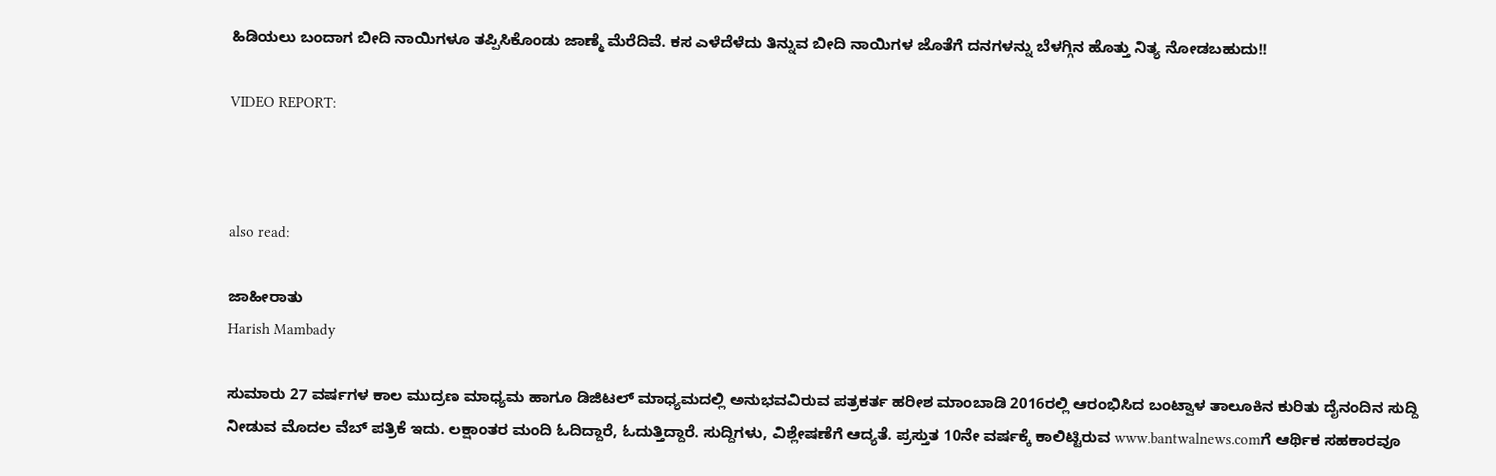ಹಿಡಿಯಲು ಬಂದಾಗ ಬೀದಿ ನಾಯಿಗಳೂ ತಪ್ಪಿಸಿಕೊಂಡು ಜಾಣ್ಮೆ ಮೆರೆದಿವೆ. ಕಸ ಎಳೆದೆಳೆದು ತಿನ್ನುವ ಬೀದಿ ನಾಯಿಗಳ ಜೊತೆಗೆ ದನಗಳನ್ನು ಬೆಳಗ್ಗಿನ ಹೊತ್ತು ನಿತ್ಯ ನೋಡಬಹುದು!!

VIDEO REPORT:



also read:

ಜಾಹೀರಾತು
Harish Mambady

ಸುಮಾರು 27 ವರ್ಷಗಳ ಕಾಲ ಮುದ್ರಣ ಮಾಧ್ಯಮ ಹಾಗೂ ಡಿಜಿಟಲ್ ಮಾಧ್ಯಮದಲ್ಲಿ ಅನುಭವವಿರುವ ಪತ್ರಕರ್ತ ಹರೀಶ ಮಾಂಬಾಡಿ 2016ರಲ್ಲಿ ಆರಂಭಿಸಿದ ಬಂಟ್ವಾಳ ತಾಲೂಕಿನ ಕುರಿತು ದೈನಂದಿನ ಸುದ್ದಿ ನೀಡುವ ಮೊದಲ ವೆಬ್ ಪತ್ರಿಕೆ ಇದು. ಲಕ್ಷಾಂತರ ಮಂದಿ ಓದಿದ್ದಾರೆ, ಓದುತ್ತಿದ್ದಾರೆ. ಸುದ್ದಿಗಳು, ವಿಶ್ಲೇಷಣೆಗೆ ಆದ್ಯತೆ. ಪ್ರಸ್ತುತ 10ನೇ ವರ್ಷಕ್ಕೆ ಕಾಲಿಟ್ಟಿರುವ www.bantwalnews.comಗೆ ಆರ್ಥಿಕ ಸಹಕಾರವೂ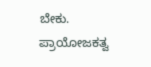ಬೇಕು. ಪ್ರಾಯೋಜಕತ್ವ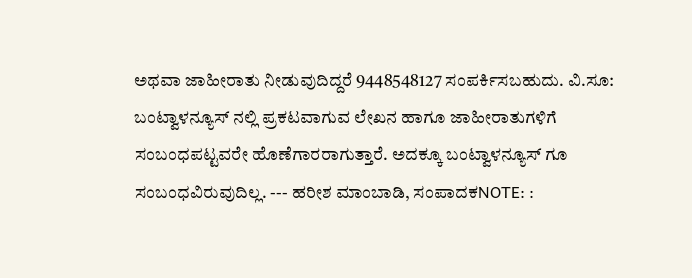ಅಥವಾ ಜಾಹೀರಾತು ನೀಡುವುದಿದ್ದರೆ 9448548127 ಸಂಪರ್ಕಿಸಬಹುದು. ವಿ.ಸೂ: ಬಂಟ್ವಾಳನ್ಯೂಸ್ ನಲ್ಲಿ ಪ್ರಕಟವಾಗುವ ಲೇಖನ ಹಾಗೂ ಜಾಹೀರಾತುಗಳಿಗೆ ಸಂಬಂಧಪಟ್ಟವರೇ ಹೊಣೆಗಾರರಾಗುತ್ತಾರೆ. ಅದಕ್ಕೂ ಬಂಟ್ವಾಳನ್ಯೂಸ್ ಗೂ ಸಂಬಂಧವಿರುವುದಿಲ್ಲ. --- ಹರೀಶ ಮಾಂಬಾಡಿ, ಸಂಪಾದಕNOTE: :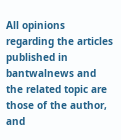All opinions regarding the articles published in bantwalnews and the related topic are those of the author, and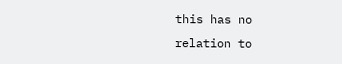this has no relation to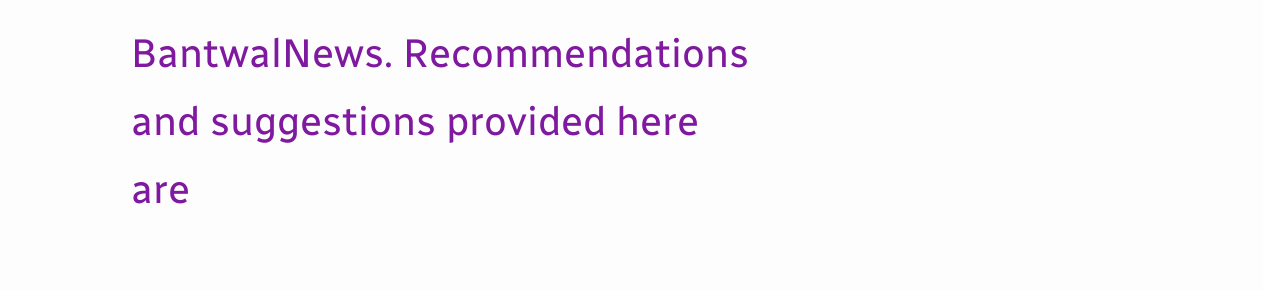BantwalNews. Recommendations and suggestions provided here are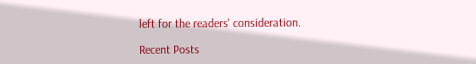left for the readers' consideration.

Recent Posts